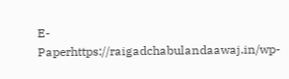E-Paperhttps://raigadchabulandaawaj.in/wp-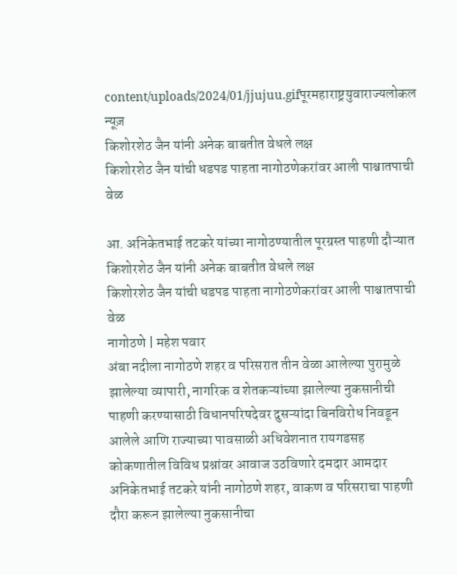content/uploads/2024/01/jjujuu.gifपूरमहाराष्ट्रयुवाराज्यलोकल न्यूज़
किशोरशेठ जैन यांनी अनेक बाबतीत वेधले लक्ष
किशोरशेठ जैन यांची धडपड पाहता नागोठणेकरांवर आली पाश्चातपाची वेळ

आ. अनिकेतभाई तटकरे यांच्या नागोठण्यातील पूरग्रस्त पाहणी दौऱ्यात किशोरशेठ जैन यांनी अनेक बाबतीत वेधले लक्ष
किशोरशेठ जैन यांची धडपड पाहता नागोठणेकरांवर आली पाश्चातपाची वेळ
नागोठणे | महेश पवार
अंबा नदीला नागोठणे शहर व परिसरात तीन वेळा आलेल्या पुरामुळे झालेल्या व्यापारी, नागरिक व शेतकऱ्यांच्या झालेल्या नुकसानीची पाहणी करण्यासाठी विधानपरिषदेवर दुसऱ्यांदा बिनविरोध निवडून आलेले आणि राज्याच्या पावसाळी अधिवेशनात रायगडसह कोकणातील विविध प्रश्नांवर आवाज उठविणारे दमदार आमदार अनिकेतभाई तटकरे यांनी नागोठणे शहर, वाकण व परिसराचा पाहणी दौरा करून झालेल्या नुकसानीचा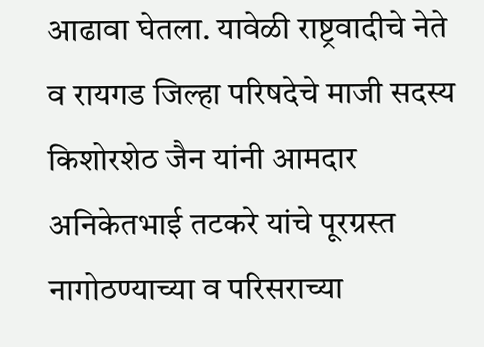आढावा घेतला. यावेळी राष्ट्रवादीचे नेते व रायगड जिल्हा परिषदेचे माजी सदस्य किशोरशेठ जैन यांनी आमदार अनिकेतभाई तटकरे यांचे पूरग्रस्त नागोठण्याच्या व परिसराच्या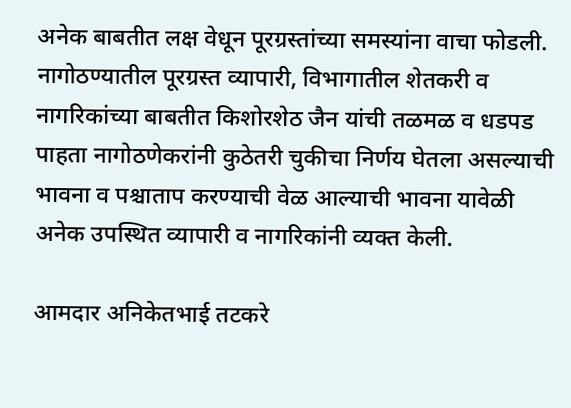अनेक बाबतीत लक्ष वेधून पूरग्रस्तांच्या समस्यांना वाचा फोडली. नागोठण्यातील पूरग्रस्त व्यापारी, विभागातील शेतकरी व नागरिकांच्या बाबतीत किशोरशेठ जैन यांची तळमळ व धडपड पाहता नागोठणेकरांनी कुठेतरी चुकीचा निर्णय घेतला असल्याची भावना व पश्चाताप करण्याची वेळ आल्याची भावना यावेळी अनेक उपस्थित व्यापारी व नागरिकांनी व्यक्त केली.

आमदार अनिकेतभाई तटकरे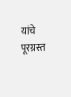यांचे पूरग्रस्त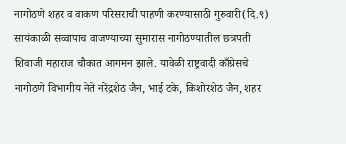नागोठणे शहर व वाकण परिसराची पाहणी करण्यासाठी गुरुवारी(दि.९) सायंकाळी सव्वापाच वाजण्याच्या सुमारास नागोठण्यातील छत्रपती शिवाजी महाराज चौकात आगमन झाले. यावेळी राष्ट्रवादी काँग्रेसचे नागोठणे विभागीय नेते नरेंद्रशेठ जैन, भाई टके, किशोरशेठ जैन, शहर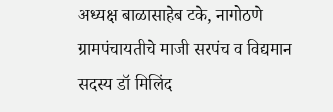अध्यक्ष बाळासाहेब टके, नागोठणे ग्रामपंचायतीचे माजी सरपंच व विद्यमान सदस्य डॉ मिलिंद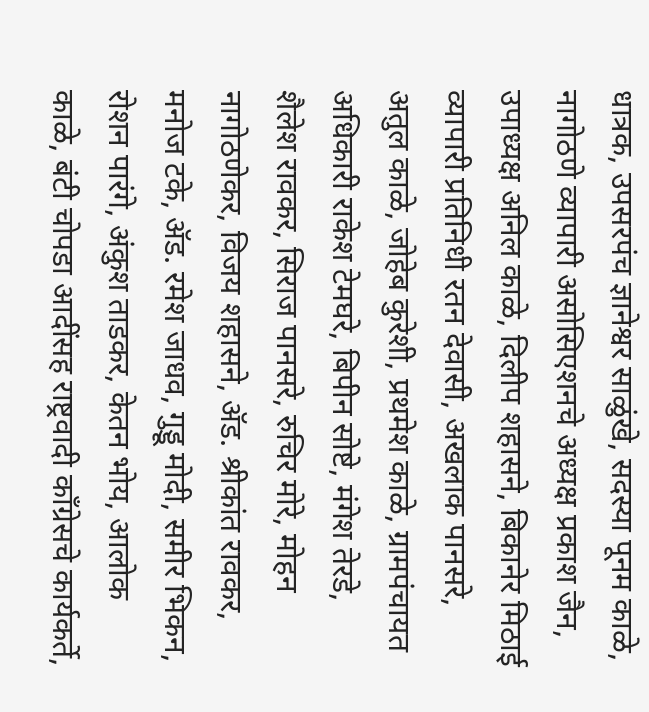धात्रक, उपसरपंच ज्ञानेश्वर साळुंखे, सदस्या पूनम काळे, नागोठणे व्यापारी असोसिएशनचे अध्यक्ष प्रकाश जैन, उपाध्यक्ष अनिल काळे, दिलीप शहासने, बिकानेर मिठाई व्यापारी प्रतिनिधी रतन देवासी, अखलाक पानसरे, अतुल काळे, जोहेब कुरेशी, प्रथमेश काळे, ग्रामपंचायत अधिकारी राकेश टेमघरे, बिपीन सोष्टे, मंगेश तेरडे, शैलेश रावकर, सिराज पानसरे, रुचिर मोरे, मोहन नागोठणेकर, विजय शहासने, ॲड. श्रीकांत रावकर, मनोज टके, ॲड. रमेश जाधव, गुड्डू मोदी, समीर भिकन, रोशन पारंगे, अंकुश ताडकर, केतन भोय, आलोक काळे, बंटी चोपडा आदींसह राष्ट्रवादी काँग्रेसचे कार्यकर्ते,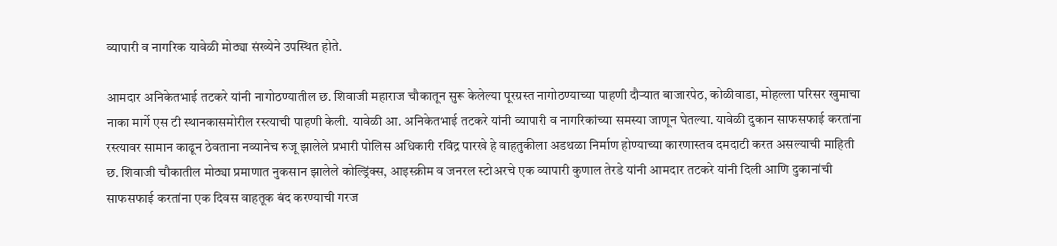व्यापारी व नागरिक यावेळी मोठ्या संख्येने उपस्थित होते.

आमदार अनिकेतभाई तटकरे यांनी नागोठण्यातील छ. शिवाजी महाराज चौकातून सुरू केलेल्या पूरग्रस्त नागोठण्याच्या पाहणी दौऱ्यात बाजारपेठ, कोळीवाडा, मोहल्ला परिसर खुमाचा नाका मार्गे एस टी स्थानकासमोरील रस्त्याची पाहणी केली. यावेळी आ. अनिकेतभाई तटकरे यांनी व्यापारी व नागरिकांच्या समस्या जाणून घेतल्या. यावेळी दुकान साफसफाई करतांना रस्त्यावर सामान काढून ठेवताना नव्यानेच रुजू झालेले प्रभारी पोलिस अधिकारी रविंद्र पारखे हे वाहतुकीला अडथळा निर्माण होण्याच्या कारणास्तव दमदाटी करत असल्याची माहिती छ. शिवाजी चौकातील मोठ्या प्रमाणात नुकसान झालेले कोल्ड्रिंक्स, आइस्क्रीम व जनरल स्टोअरचे एक व्यापारी कुणाल तेरडे यांनी आमदार तटकरे यांनी दिली आणि दुकानांची साफसफाई करतांना एक दिवस वाहतूक बंद करण्याची गरज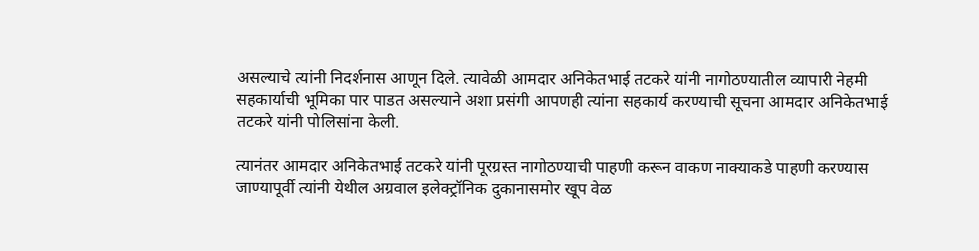असल्याचे त्यांनी निदर्शनास आणून दिले. त्यावेळी आमदार अनिकेतभाई तटकरे यांनी नागोठण्यातील व्यापारी नेहमी सहकार्याची भूमिका पार पाडत असल्याने अशा प्रसंगी आपणही त्यांना सहकार्य करण्याची सूचना आमदार अनिकेतभाई तटकरे यांनी पोलिसांना केली.

त्यानंतर आमदार अनिकेतभाई तटकरे यांनी पूरग्रस्त नागोठण्याची पाहणी करून वाकण नाक्याकडे पाहणी करण्यास जाण्यापूर्वी त्यांनी येथील अग्रवाल इलेक्ट्रॉनिक दुकानासमोर खूप वेळ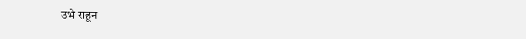उभे राहून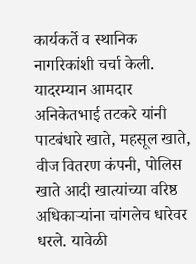कार्यकर्ते व स्थानिक नागरिकांशी चर्चा केली. यादरम्यान आमदार अनिकेतभाई तटकरे यांनी पाटबंधारे खाते, महसूल खाते, वीज वितरण कंपनी, पोलिस खाते आदी खात्यांच्या वरिष्ठ अधिकाऱ्यांना चांगलेच धारेवर धरले. यावेळी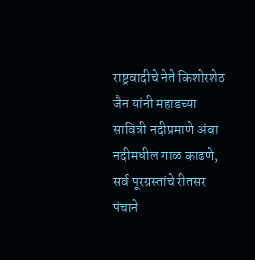राष्ट्रवादीचे नेते किशोरशेठ जैन यांनी महाडच्या सावित्री नदीप्रमाणे अंबा नदीमधील गाळ काढणे, सर्व पूरग्रस्तांचे रीतसर पंचाने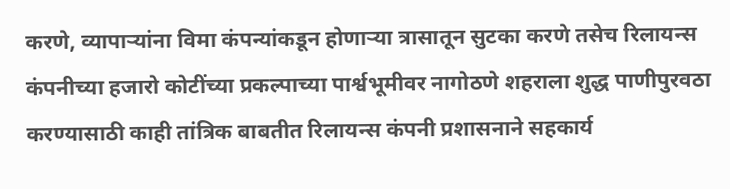करणे, व्यापाऱ्यांना विमा कंपन्यांकडून होणाऱ्या त्रासातून सुटका करणे तसेच रिलायन्स कंपनीच्या हजारो कोटींच्या प्रकल्पाच्या पार्श्वभूमीवर नागोठणे शहराला शुद्ध पाणीपुरवठा करण्यासाठी काही तांत्रिक बाबतीत रिलायन्स कंपनी प्रशासनाने सहकार्य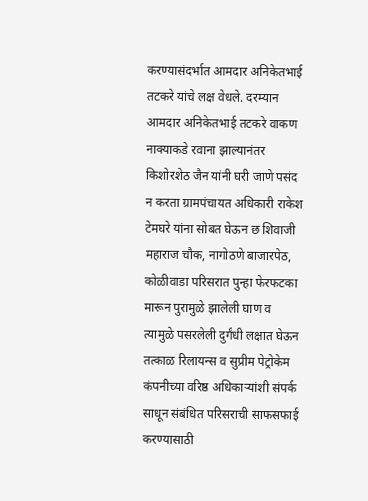करण्यासंदर्भात आमदार अनिकेतभाई तटकरे यांचे लक्ष वेधले. दरम्यान आमदार अनिकेतभाई तटकरे वाकण नाक्याकडे रवाना झाल्यानंतर किशोरशेठ जैन यांनी घरी जाणे पसंद न करता ग्रामपंचायत अधिकारी राकेश टेमघरे यांना सोबत घेऊन छ शिवाजी महाराज चौक, नागोठणे बाजारपेठ, कोळीवाडा परिसरात पुन्हा फेरफटका मारून पुरामुळे झालेली घाण व त्यामुळे पसरलेली दुर्गंधी लक्षात घेऊन तत्काळ रिलायन्स व सुप्रीम पेट्रोकेम कंपनीच्या वरिष्ठ अधिकाऱ्यांशी संपर्क साधून संबंधित परिसराची साफसफाई करण्यासाठी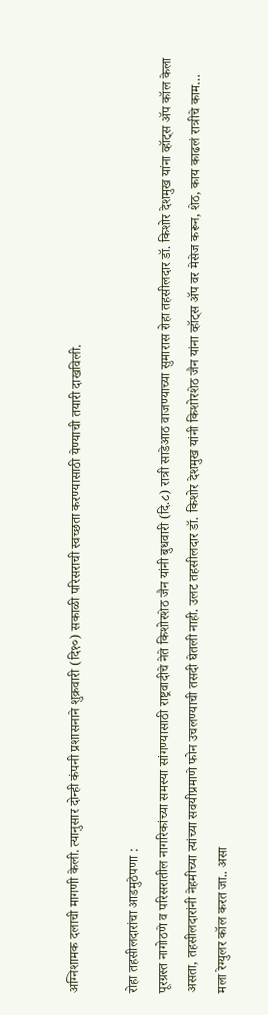अग्निशामक दलाची मागणी केली. त्यानुसार दोन्ही कंपनी प्रशासनाने शुक्रवारी (दि१०) सकाळी परिसराची स्वच्छता करण्यासाठी येण्याची तयारी दाखविली.

रोहा तहसीलदारांचा आडमुठेपणा :
पूरग्रस्त नागोठणे व परिसरातील नागरिकांच्या समस्या सांगण्यासाठी राष्ट्रवादीचे नेते किशोरशेठ जैन यांनी बुधवारी (दि.८) रात्री साडेआठ वाजण्याच्या सुमारास रोहा तहसीलदार डॉ. किशोर देशमुख यांना व्हॉट्स ॲप कॉल केला असता, तहसीलदारांनी नेहमीच्या त्यांच्या सवयीप्रमाणे फोन उचलण्याची तसदी घेतली नाही. उलट तहसीलदार डॉ. किशोर देशमुख यांनी किशोरशेठ जैन यांना व्हॉट्स ॲप वर मेसेज करून, शेठ, काय काढलं रात्रीचे काम… मला रेग्युलर कॉल करत जा.. असा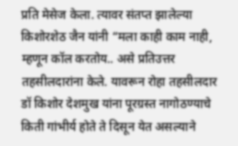प्रति मेसेज केला. त्यावर संतप्त झालेल्या किशोरशेठ जैन यांनी “मला काही काम नाही, म्हणून कॉल करतोय.. असे प्रतिउत्तर तहसीलदारांना केले. यावरून रोहा तहसीलदार डॉ किशोर देशमुख यांना पूरग्रस्त नागोठण्याचे किती गांभीर्य होते ते दिसून येत असल्याने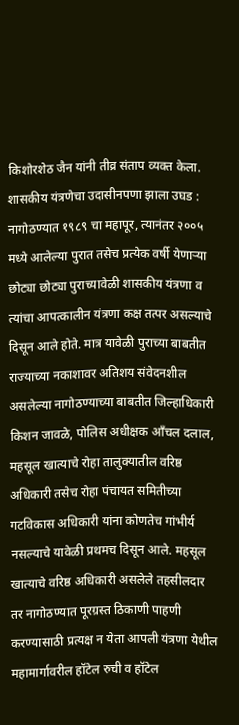किशोरशेठ जैन यांनी तीव्र संताप व्यक्त केला.
शासकीय यंत्रणेचा उदासीनपणा झाला उघड :
नागोठण्यात १९८९ चा महापूर, त्यानंतर २००५ मध्ये आलेल्या पुरात तसेच प्रत्येक वर्षी येणाऱ्या छोट्या छोट्या पुराच्यावेळी शासकीय यंत्रणा व त्यांचा आपत्कालीन यंत्रणा कक्ष तत्पर असल्याचे दिसून आले होते. मात्र यावेळी पुराच्या बाबतीत राज्याच्या नकाशावर अतिशय संवेदनशील असलेल्या नागोठण्याच्या बाबतीत जिल्हाधिकारी किशन जावळे, पोलिस अधीक्षक आँचल दलाल, महसूल खात्याचे रोहा तालुक्यातील वरिष्ठ अधिकारी तसेच रोहा पंचायत समितीच्या गटविकास अधिकारी यांना कोणतेच गांभीर्य नसल्याचे यावेळी प्रथमच दिसून आले. महसूल खात्याचे वरिष्ठ अधिकारी असलेले तहसीलदार तर नागोठण्यात पूरग्रस्त ठिकाणी पाहणी करण्यासाठी प्रत्यक्ष न येता आपली यंत्रणा येथील महामार्गावरील हॉटेल रुची व हॉटेल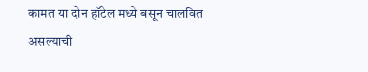कामत या दोन हॉटेल मध्ये बसून चालवित असल्याची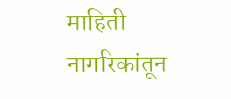माहिती नागरिकांतून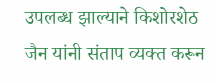उपलब्ध झाल्याने किशोरशेठ जैन यांनी संताप व्यक्त करून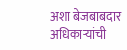अशा बेजबाबदार अधिकाऱ्यांची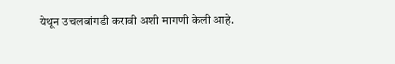येथून उचलबांगडी करावी अशी मागणी केली आहे.